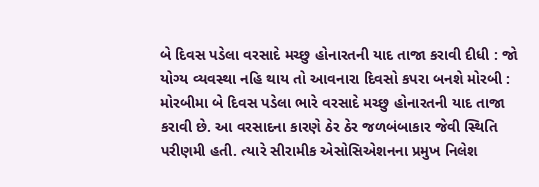બે દિવસ પડેલા વરસાદે મચ્છુ હોનારતની યાદ તાજા કરાવી દીધી : જો યોગ્ય વ્યવસ્થા નહિ થાય તો આવનારા દિવસો કપરા બનશે મોરબી : મોરબીમા બે દિવસ પડેલા ભારે વરસાદે મચ્છુ હોનારતની યાદ તાજા કરાવી છે. આ વરસાદના કારણે ઠેર ઠેર જળબંબાકાર જેવી સ્થિતિ પરીણમી હતી. ત્યારે સીરામીક એસોસિએશનના પ્રમુખ નિલેશ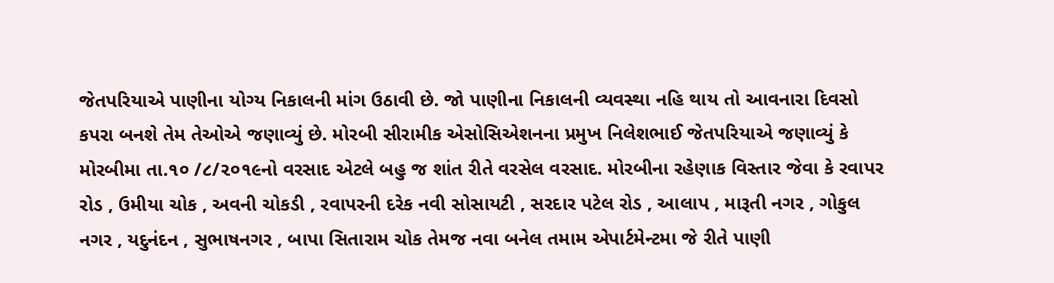જેતપરિયાએ પાણીના યોગ્ય નિકાલની માંગ ઉઠાવી છે. જો પાણીના નિકાલની વ્યવસ્થા નહિ થાય તો આવનારા દિવસો કપરા બનશે તેમ તેઓએ જણાવ્યું છે. મોરબી સીરામીક એસોસિએશનના પ્રમુખ નિલેશભાઈ જેતપરિયાએ જણાવ્યું કે મોરબીમા તા.૧૦ /૮/૨૦૧૯નો વરસાદ એટલે બહુ જ શાંત રીતે વરસેલ વરસાદ. મોરબીના રહેણાક વિસ્તાર જેવા કે રવાપર રોડ , ઉમીયા ચોક , અવની ચોકડી , રવાપરની દરેક નવી સોસાયટી , સરદાર પટેલ રોડ , આલાપ , મારૂતી નગર , ગોકુલ નગર , યદુનંદન , સુભાષનગર , બાપા સિતારામ ચોક તેમજ નવા બનેલ તમામ એપાર્ટમેન્ટમા જે રીતે પાણી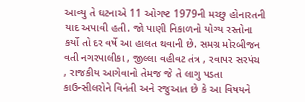આવ્યુ તે ઘટનાએ 11 ઓગષ્ટ 1979ની મચ્છુ હોનારતની યાદ અપાવી હતી. જો પાણી નિકાળનો યોગ્ય રસ્તોના કર્યો તો દર વર્ષે આ હાલત થવાની છે. સમગ્ર મોરબીજન વતી નગરપાલીકા , જીલ્લા વહીવટ તંત્ર , રવાપર સરપંચ , રાજકીય આગેવાનો તેમજ જે તે લાગુ પડતા કાઉન્સીલરોને વિનંતી અને રજુઆત છે કે આ વિષયને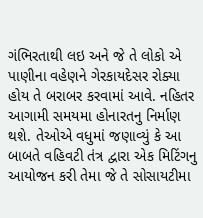ગંભિરતાથી લઇ અને જે તે લોકો એ પાણીના વહેણને ગેરકાયદેસર રોક્યા હોય તે બરાબર કરવામાં આવે. નહિતર આગામી સમયમા હોનારતનુ નિર્માણ થશે. તેઓએ વધુમાં જણાવ્યું કે આ બાબતે વહિવટી તંત્ર દ્વારા એક મિટિંગનુ આયોજન કરી તેમા જે તે સોસાયટીમા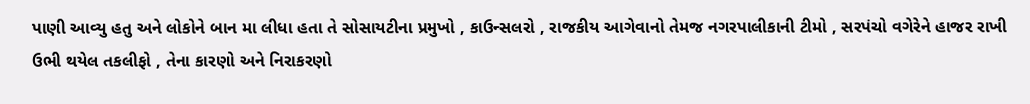પાણી આવ્યુ હતુ અને લોકોને બાન મા લીધા હતા તે સોસાયટીના પ્રમુખો , કાઉન્સલરો , રાજકીય આગેવાનો તેમજ નગરપાલીકાની ટીમો , સરપંચો વગેરેને હાજર રાખી ઉભી થયેલ તકલીફો , તેના કારણો અને નિરાકરણો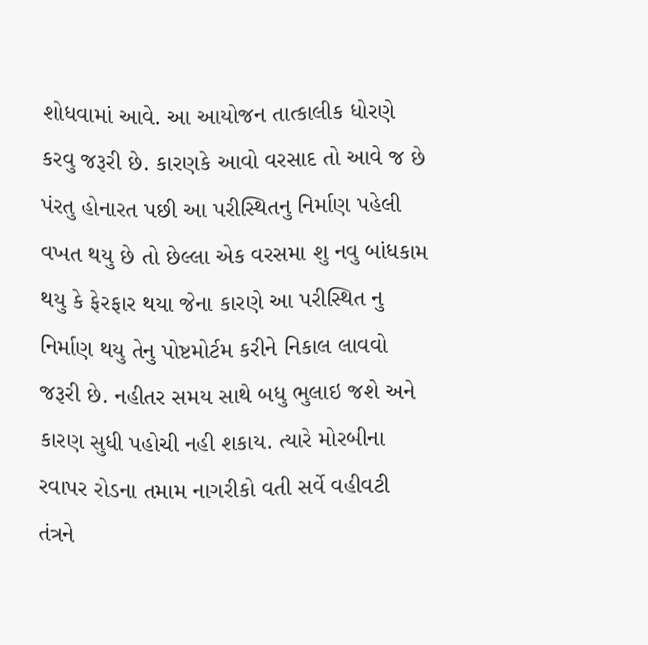શોધવામાં આવે. આ આયોજન તાત્કાલીક ધોરણે કરવુ જરૂરી છે. કારણકે આવો વરસાદ તો આવે જ છે પંરતુ હોનારત પછી આ પરીસ્થિતનુ નિર્માણ પહેલી વખત થયુ છે તો છેલ્લા એક વરસમા શુ નવુ બાંધકામ થયુ કે ફેરફાર થયા જેના કારણે આ પરીસ્થિત નુ નિર્માણ થયુ તેનુ પોષ્ટમોર્ટમ કરીને નિકાલ લાવવો જરૂરી છે. નહીતર સમય સાથે બધુ ભુલાઇ જશે અને કારણ સુધી પહોચી નહી શકાય. ત્યારે મોરબીના રવાપર રોડના તમામ નાગરીકો વતી સર્વે વહીવટી તંત્રને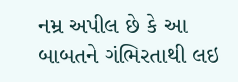નમ્ર અપીલ છે કે આ બાબતને ગંભિરતાથી લઇ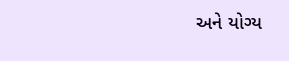અને યોગ્ય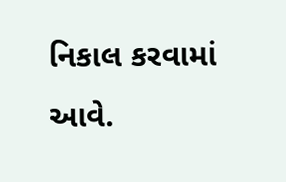નિકાલ કરવામાં આવે.